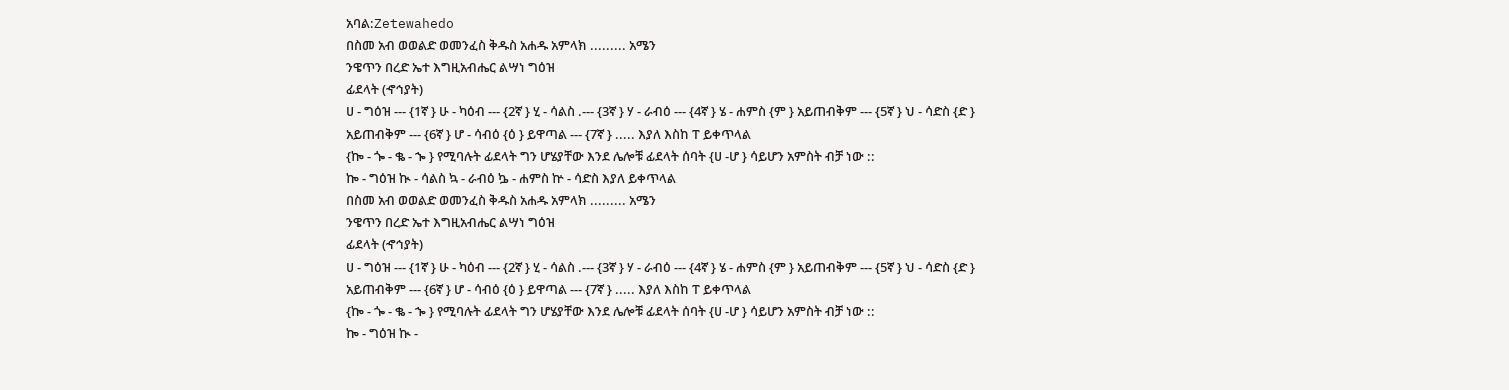አባል:Zetewahedo
በስመ አብ ወወልድ ወመንፈስ ቅዱስ አሐዱ አምላክ ......... አሜን
ንዌጥን በረድ ኤተ እግዚአብሔር ልሣነ ግዕዝ
ፊደላት (ኆኅያት)
ሀ - ግዕዝ --- {1ኛ } ሁ - ካዕብ --- {2ኛ } ሂ - ሳልስ .--- {3ኛ } ሃ - ራብዕ --- {4ኛ } ሄ - ሐምስ {ም } አይጠብቅም --- {5ኛ } ህ - ሳድስ {ድ } አይጠብቅም --- {6ኛ } ሆ - ሳብዕ {ዕ } ይዋጣል --- {7ኛ } ..... እያለ እስከ ፐ ይቀጥላል
{ኰ - ጐ - ቈ - ኈ } የሚባሉት ፊደላት ግን ሆሄያቸው እንደ ሌሎቹ ፊደላት ሰባት {ሀ -ሆ } ሳይሆን አምስት ብቻ ነው ::
ኰ - ግዕዝ ኲ - ሳልስ ኳ - ራብዕ ኴ - ሐምስ ኵ - ሳድስ እያለ ይቀጥላል
በስመ አብ ወወልድ ወመንፈስ ቅዱስ አሐዱ አምላክ ......... አሜን
ንዌጥን በረድ ኤተ እግዚአብሔር ልሣነ ግዕዝ
ፊደላት (ኆኅያት)
ሀ - ግዕዝ --- {1ኛ } ሁ - ካዕብ --- {2ኛ } ሂ - ሳልስ .--- {3ኛ } ሃ - ራብዕ --- {4ኛ } ሄ - ሐምስ {ም } አይጠብቅም --- {5ኛ } ህ - ሳድስ {ድ } አይጠብቅም --- {6ኛ } ሆ - ሳብዕ {ዕ } ይዋጣል --- {7ኛ } ..... እያለ እስከ ፐ ይቀጥላል
{ኰ - ጐ - ቈ - ኈ } የሚባሉት ፊደላት ግን ሆሄያቸው እንደ ሌሎቹ ፊደላት ሰባት {ሀ -ሆ } ሳይሆን አምስት ብቻ ነው ::
ኰ - ግዕዝ ኲ -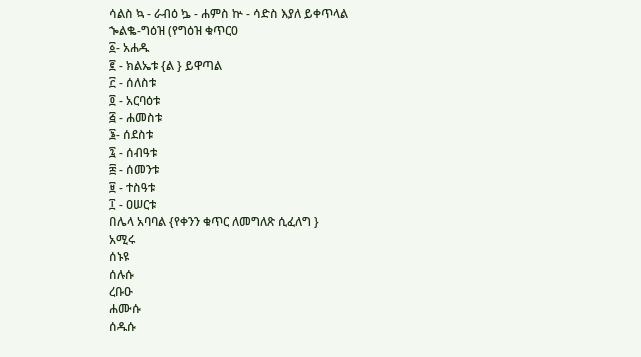ሳልስ ኳ - ራብዕ ኴ - ሐምስ ኵ - ሳድስ እያለ ይቀጥላል
ኈልቈ-ግዕዝ (የግዕዝ ቁጥር0
፩- አሐዱ
፪ - ክልኤቱ {ል } ይዋጣል
፫ - ሰለስቱ
፬ - አርባዕቱ
፭ - ሐመስቱ
፮- ሰደስቱ
፯ - ሰብዓቱ
፰ - ሰመንቱ
፱ - ተስዓቱ
፲ - ዐሠርቱ
በሌላ አባባል {የቀንን ቁጥር ለመግለጽ ሲፈለግ }
አሚሩ
ሰኑዩ
ሰሉሱ
ረቡዑ
ሐሙሱ
ሰዱሱ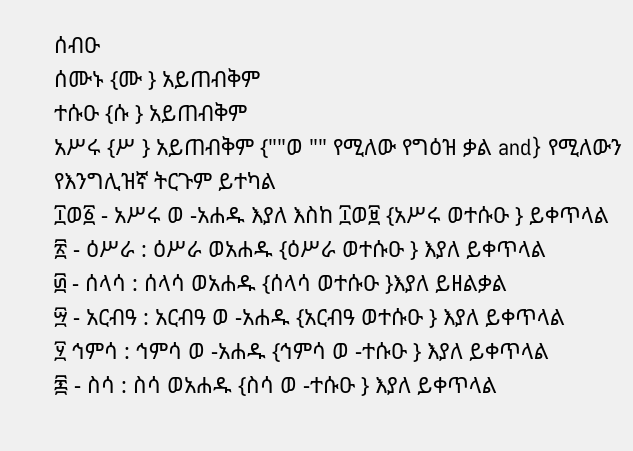ሰብዑ
ሰሙኑ {ሙ } አይጠብቅም
ተሱዑ {ሱ } አይጠብቅም
አሥሩ {ሥ } አይጠብቅም {""ወ "" የሚለው የግዕዝ ቃል and} የሚለውን የእንግሊዝኛ ትርጉም ይተካል
፲ወ፩ - አሥሩ ወ -አሐዱ እያለ እስከ ፲ወ፱ {አሥሩ ወተሱዑ } ይቀጥላል
፳ - ዕሥራ : ዕሥራ ወአሐዱ {ዕሥራ ወተሱዑ } እያለ ይቀጥላል
፴ - ሰላሳ : ሰላሳ ወአሐዱ {ሰላሳ ወተሱዑ }እያለ ይዘልቃል
፵ - አርብዓ : አርብዓ ወ -አሐዱ {አርብዓ ወተሱዑ } እያለ ይቀጥላል
፶ ኅምሳ : ኅምሳ ወ -አሐዱ {ኅምሳ ወ -ተሱዑ } እያለ ይቀጥላል
፷ - ስሳ : ስሳ ወአሐዱ {ስሳ ወ -ተሱዑ } እያለ ይቀጥላል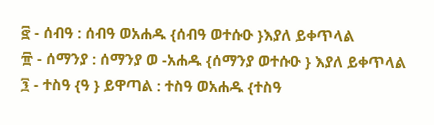፸ - ሰብዓ : ሰብዓ ወአሐዱ {ሰብዓ ወተሱዑ }እያለ ይቀጥላል
፹ - ሰማንያ : ሰማንያ ወ -አሐዱ {ሰማንያ ወተሱዑ } እያለ ይቀጥላል
፺ - ተስዓ {ዓ } ይዋጣል : ተስዓ ወአሐዱ {ተስዓ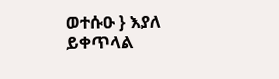ወተሱዑ } እያለ ይቀጥላል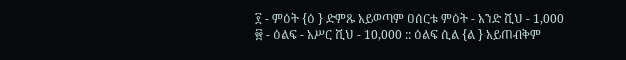፻ - ምዕት {ዕ } ድምጹ አይወጣም ዐሰርቱ ምዕት - አንድ ሺህ - 1,000
፼ - ዕልፍ - አሥር ሺህ - 10,000 :: ዕልፍ ሲል {ል } አይጠብቅም